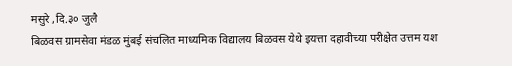मसुरे ,दि.३० जुलै
बिळवस ग्रामसेवा मंडळ मुंबई संचलित माध्यमिक विद्यालय बिळवस येथे इयत्ता दहावीच्या परीक्षेत उत्तम यश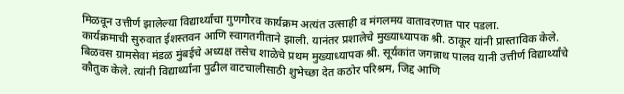मिळवून उत्तीर्ण झालेल्या विद्यार्थ्यांचा गुणगौरव कार्यक्रम अत्यंत उत्साही व मंगलमय वातावरणात पार पडला.
कार्यक्रमाची सुरुवात ईशस्तवन आणि स्वागतगीताने झाली. यानंतर प्रशालेचे मुख्याध्यापक श्री. ठाकूर यांनी प्रास्ताविक केले.
बिळवस ग्रामसेवा मंडळ मुंबईचे अध्यक्ष तसेच शाळेचे प्रथम मुख्याध्यापक श्री. सूर्यकांत जगन्नाथ पालव यानी उत्तीर्ण विद्यार्थ्यांचे कौतुक केले. त्यांनी विद्यार्थ्यांना पुढील वाटचालीसाठी शुभेच्छा देत कठोर परिश्रम, जिद्द आणि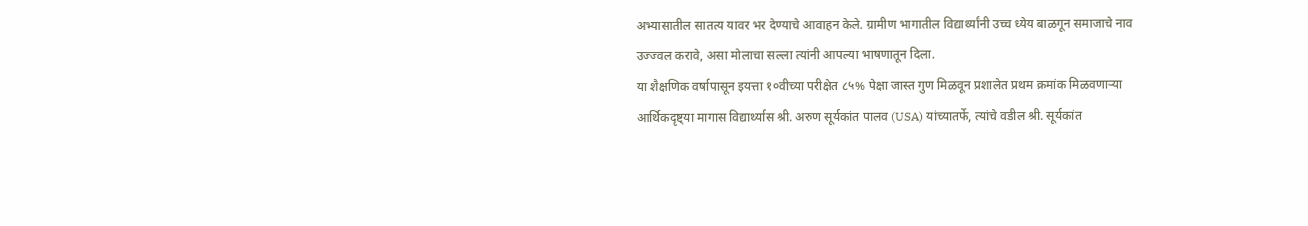अभ्यासातील सातत्य यावर भर देण्याचे आवाहन केले. ग्रामीण भागातील विद्यार्थ्यांनी उच्च ध्येय बाळगून समाजाचे नाव उज्ज्वल करावे, असा मोलाचा सल्ला त्यांनी आपल्या भाषणातून दिला.
या शैक्षणिक वर्षापासून इयत्ता १०वीच्या परीक्षेत ८५% पेक्षा जास्त गुण मिळवून प्रशालेत प्रथम क्रमांक मिळवणाऱ्या आर्थिकदृष्ट्या मागास विद्यार्थ्यास श्री. अरुण सूर्यकांत पालव (USA) यांच्यातर्फे, त्यांचे वडील श्री. सूर्यकांत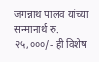जगन्नाथ पालव यांच्या सन्मानार्थ रु. २५,०००/- ही विशेष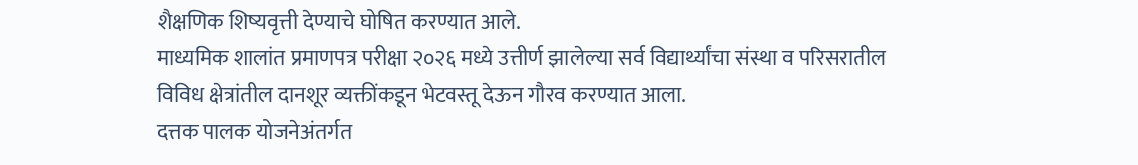शैक्षणिक शिष्यवृत्ती देण्याचे घोषित करण्यात आले.
माध्यमिक शालांत प्रमाणपत्र परीक्षा २०२६ मध्ये उत्तीर्ण झालेल्या सर्व विद्यार्थ्यांचा संस्था व परिसरातील विविध क्षेत्रांतील दानशूर व्यक्तींकडून भेटवस्तू देऊन गौरव करण्यात आला.
दत्तक पालक योजनेअंतर्गत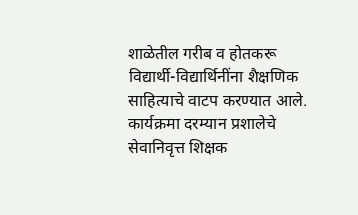शाळेतील गरीब व होतकरू विद्यार्थी-विद्यार्थिनींना शैक्षणिक साहित्याचे वाटप करण्यात आले.
कार्यक्रमा दरम्यान प्रशालेचे सेवानिवृत्त शिक्षक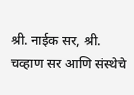श्री. नाईक सर, श्री. चव्हाण सर आणि संस्थेचे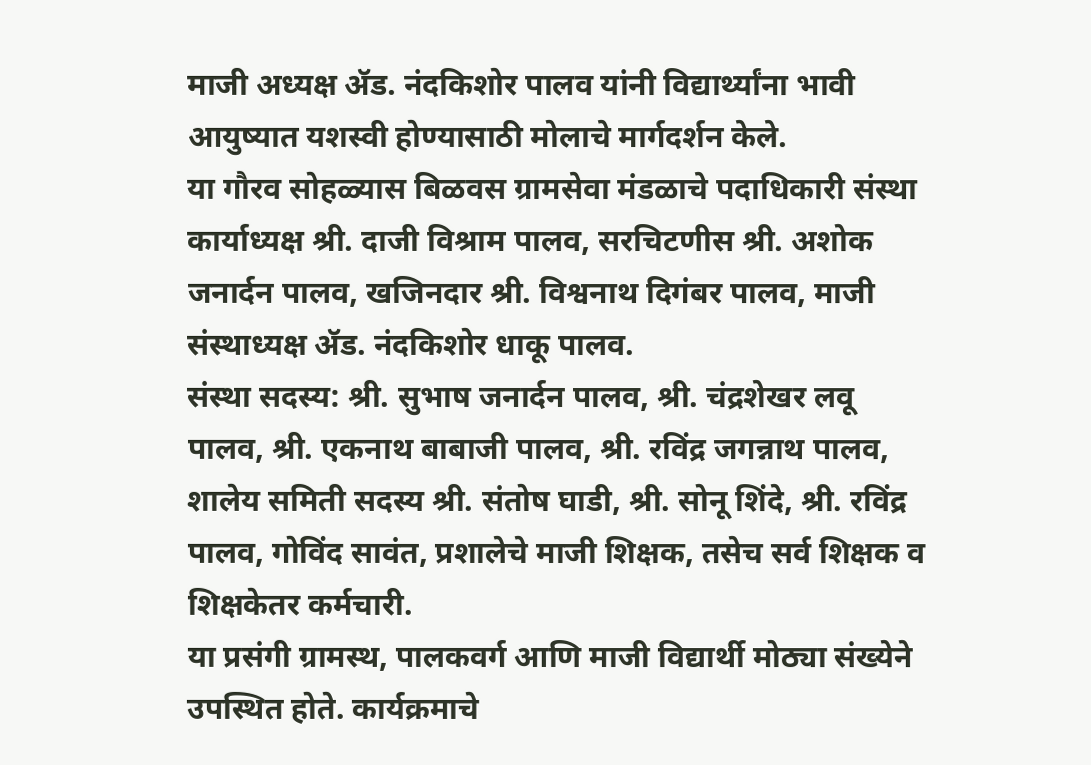माजी अध्यक्ष ॲड. नंदकिशोर पालव यांनी विद्यार्थ्यांना भावी आयुष्यात यशस्वी होण्यासाठी मोलाचे मार्गदर्शन केले.
या गौरव सोहळ्यास बिळवस ग्रामसेवा मंडळाचे पदाधिकारी संस्था कार्याध्यक्ष श्री. दाजी विश्राम पालव, सरचिटणीस श्री. अशोक जनार्दन पालव, खजिनदार श्री. विश्वनाथ दिगंबर पालव, माजी संस्थाध्यक्ष ॲड. नंदकिशोर धाकू पालव.
संस्था सदस्य: श्री. सुभाष जनार्दन पालव, श्री. चंद्रशेखर लवू पालव, श्री. एकनाथ बाबाजी पालव, श्री. रविंद्र जगन्नाथ पालव, शालेय समिती सदस्य श्री. संतोष घाडी, श्री. सोनू शिंदे, श्री. रविंद्र पालव, गोविंद सावंत, प्रशालेचे माजी शिक्षक, तसेच सर्व शिक्षक व शिक्षकेतर कर्मचारी.
या प्रसंगी ग्रामस्थ, पालकवर्ग आणि माजी विद्यार्थी मोठ्या संख्येने उपस्थित होते. कार्यक्रमाचे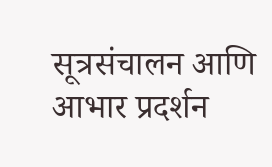सूत्रसंचालन आणि आभार प्रदर्शन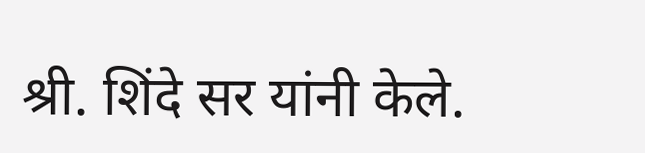श्री. शिंदे सर यांनी केले.